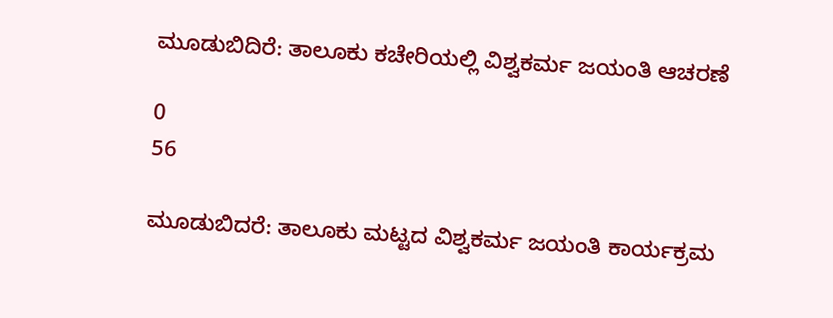ಮೂಡುಬಿದಿರೆ: ತಾಲೂಕು ಕಚೇರಿಯಲ್ಲಿ ವಿಶ್ವಕರ್ಮ ಜಯಂತಿ ಆಚರಣೆ

0
56

ಮೂಡುಬಿದರೆ: ತಾಲೂಕು ಮಟ್ಟದ ವಿಶ್ವಕರ್ಮ ಜಯಂತಿ ಕಾರ್ಯಕ್ರಮ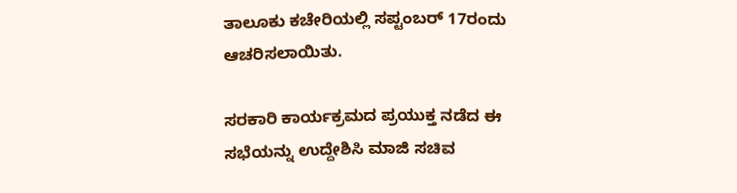ತಾಲೂಕು ಕಚೇರಿಯಲ್ಲಿ ಸಪ್ಟಂಬರ್ 17ರಂದು ಆಚರಿಸಲಾಯಿತು.

ಸರಕಾರಿ ಕಾರ್ಯಕ್ರಮದ ಪ್ರಯುಕ್ತ ನಡೆದ ಈ ಸಭೆಯನ್ನು ಉದ್ದೇಶಿಸಿ ಮಾಜಿ ಸಚಿವ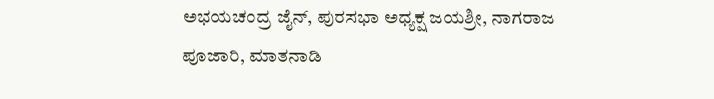ಅಭಯಚಂದ್ರ ಜೈನ್, ಪುರಸಭಾ ಅಧ್ಯಕ್ಷ ಜಯಶ್ರೀ, ನಾಗರಾಜ ಪೂಜಾರಿ, ಮಾತನಾಡಿ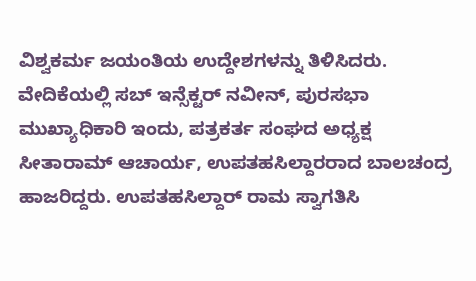ವಿಶ್ವಕರ್ಮ ಜಯಂತಿಯ ಉದ್ದೇಶಗಳನ್ನು ತಿಳಿಸಿದರು. ವೇದಿಕೆಯಲ್ಲಿ ಸಬ್‌ ಇನ್ಸೆಕ್ಟ‌ರ್ ನವೀನ್‌, ಪುರಸಭಾ ಮುಖ್ಯಾಧಿಕಾರಿ ಇಂದು, ಪತ್ರಕರ್ತ ಸಂಘದ ಅಧ್ಯಕ್ಷ ಸೀತಾರಾಮ್ ಆಚಾರ್ಯ, ಉಪತಹಸಿಲ್ದಾರರಾದ ಬಾಲಚಂದ್ರ ಹಾಜರಿದ್ದರು. ಉಪತಹಸಿಲ್ದಾ‌ರ್ ರಾಮ ಸ್ವಾಗತಿಸಿ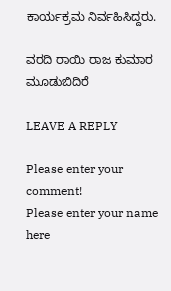ಕಾರ್ಯಕ್ರಮ ನಿರ್ವಹಿಸಿದ್ದರು.

ವರದಿ ರಾಯಿ ರಾಜ ಕುಮಾರ ಮೂಡುಬಿದಿರೆ

LEAVE A REPLY

Please enter your comment!
Please enter your name here